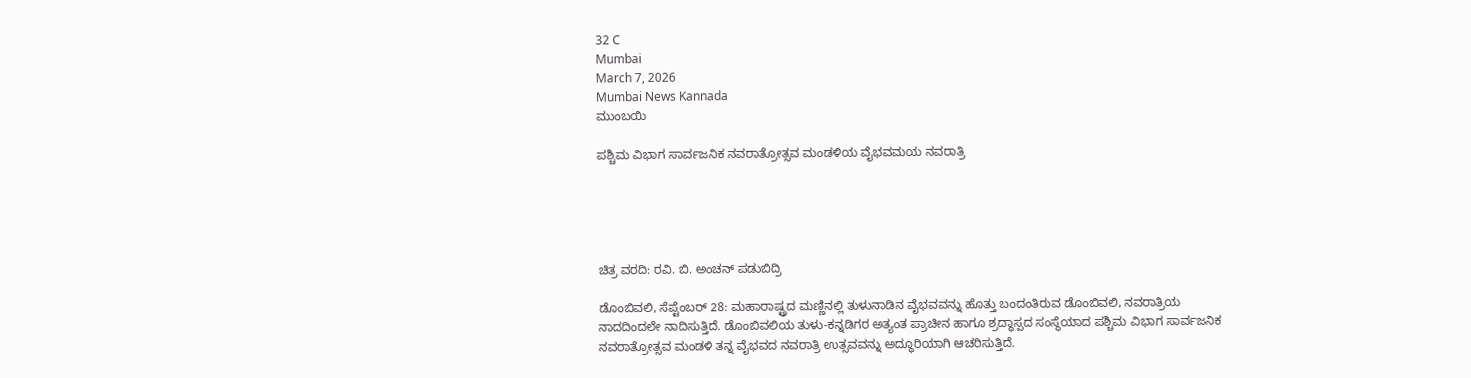32 C
Mumbai
March 7, 2026
Mumbai News Kannada
ಮುಂಬಯಿ

ಪಶ್ಚಿಮ ವಿಭಾಗ ಸಾರ್ವಜನಿಕ ನವರಾತ್ರೋತ್ಸವ ಮಂಡಳಿಯ ವೈಭವಮಯ ನವರಾತ್ರಿ





ಚಿತ್ರ ವರದಿ: ರವಿ. ಬಿ. ಅಂಚನ್ ಪಡುಬಿದ್ರಿ

ಡೊಂಬಿವಲಿ, ಸೆಪ್ಟೆಂಬರ್ 28: ಮಹಾರಾಷ್ಟ್ರದ ಮಣ್ಣಿನಲ್ಲಿ ತುಳುನಾಡಿನ ವೈಭವವನ್ನು ಹೊತ್ತು ಬಂದಂತಿರುವ ಡೊಂಬಿವಲಿ, ನವರಾತ್ರಿಯ ನಾದದಿಂದಲೇ ನಾದಿಸುತ್ತಿದೆ. ಡೊಂಬಿವಲಿಯ ತುಳು-ಕನ್ನಡಿಗರ ಅತ್ಯಂತ ಪ್ರಾಚೀನ ಹಾಗೂ ಶ್ರದ್ಧಾಸ್ಪದ ಸಂಸ್ಥೆಯಾದ ಪಶ್ಚಿಮ ವಿಭಾಗ ಸಾರ್ವಜನಿಕ ನವರಾತ್ರೋತ್ಸವ ಮಂಡಳಿ ತನ್ನ ವೈಭವದ ನವರಾತ್ರಿ ಉತ್ಸವವನ್ನು ಅದ್ಧೂರಿಯಾಗಿ ಆಚರಿಸುತ್ತಿದೆ.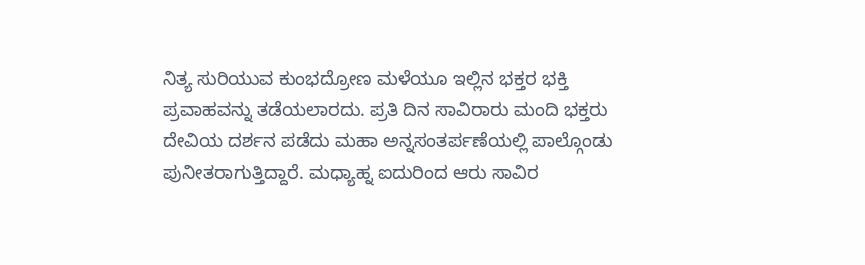ನಿತ್ಯ ಸುರಿಯುವ ಕುಂಭದ್ರೋಣ ಮಳೆಯೂ ಇಲ್ಲಿನ ಭಕ್ತರ ಭಕ್ತಿ ಪ್ರವಾಹವನ್ನು ತಡೆಯಲಾರದು. ಪ್ರತಿ ದಿನ ಸಾವಿರಾರು ಮಂದಿ ಭಕ್ತರು ದೇವಿಯ ದರ್ಶನ ಪಡೆದು ಮಹಾ ಅನ್ನಸಂತರ್ಪಣೆಯಲ್ಲಿ ಪಾಲ್ಗೊಂಡು ಪುನೀತರಾಗುತ್ತಿದ್ದಾರೆ. ಮಧ್ಯಾಹ್ನ ಐದುರಿಂದ ಆರು ಸಾವಿರ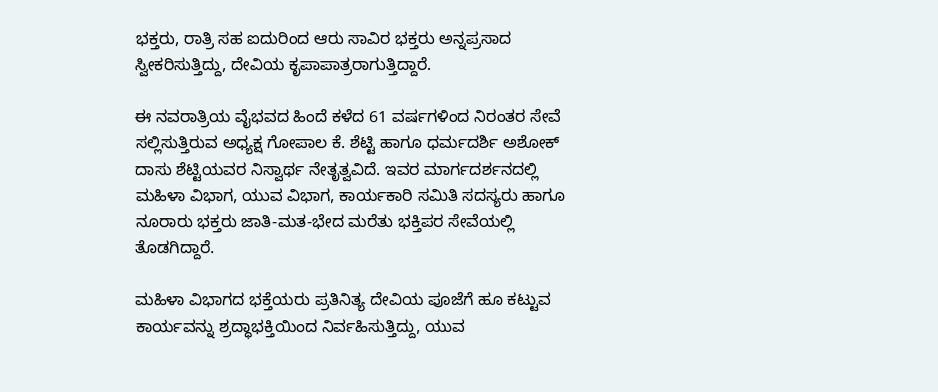ಭಕ್ತರು, ರಾತ್ರಿ ಸಹ ಐದುರಿಂದ ಆರು ಸಾವಿರ ಭಕ್ತರು ಅನ್ನಪ್ರಸಾದ ಸ್ವೀಕರಿಸುತ್ತಿದ್ದು, ದೇವಿಯ ಕೃಪಾಪಾತ್ರರಾಗುತ್ತಿದ್ದಾರೆ.

ಈ ನವರಾತ್ರಿಯ ವೈಭವದ ಹಿಂದೆ ಕಳೆದ 61 ವರ್ಷಗಳಿಂದ ನಿರಂತರ ಸೇವೆ ಸಲ್ಲಿಸುತ್ತಿರುವ ಅಧ್ಯಕ್ಷ ಗೋಪಾಲ ಕೆ. ಶೆಟ್ಟಿ ಹಾಗೂ ಧರ್ಮದರ್ಶಿ ಅಶೋಕ್ ದಾಸು ಶೆಟ್ಟಿಯವರ ನಿಸ್ವಾರ್ಥ ನೇತೃತ್ವವಿದೆ. ಇವರ ಮಾರ್ಗದರ್ಶನದಲ್ಲಿ ಮಹಿಳಾ ವಿಭಾಗ, ಯುವ ವಿಭಾಗ, ಕಾರ್ಯಕಾರಿ ಸಮಿತಿ ಸದಸ್ಯರು ಹಾಗೂ ನೂರಾರು ಭಕ್ತರು ಜಾತಿ-ಮತ-ಭೇದ ಮರೆತು ಭಕ್ತಿಪರ ಸೇವೆಯಲ್ಲಿ ತೊಡಗಿದ್ದಾರೆ.

ಮಹಿಳಾ ವಿಭಾಗದ ಭಕ್ತೆಯರು ಪ್ರತಿನಿತ್ಯ ದೇವಿಯ ಪೂಜೆಗೆ ಹೂ ಕಟ್ಟುವ ಕಾರ್ಯವನ್ನು ಶ್ರದ್ಧಾಭಕ್ತಿಯಿಂದ ನಿರ್ವಹಿಸುತ್ತಿದ್ದು, ಯುವ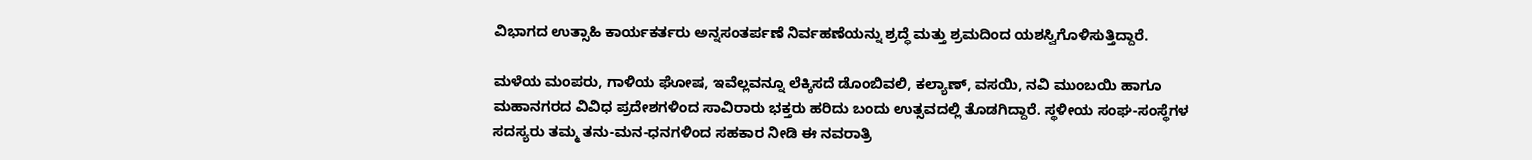ವಿಭಾಗದ ಉತ್ಸಾಹಿ ಕಾರ್ಯಕರ್ತರು ಅನ್ನಸಂತರ್ಪಣೆ ನಿರ್ವಹಣೆಯನ್ನು ಶ್ರದ್ಧೆ ಮತ್ತು ಶ್ರಮದಿಂದ ಯಶಸ್ವಿಗೊಳಿಸುತ್ತಿದ್ದಾರೆ.

ಮಳೆಯ ಮಂಪರು, ಗಾಳಿಯ ಘೋಷ, ಇವೆಲ್ಲವನ್ನೂ ಲೆಕ್ಕಿಸದೆ ಡೊಂಬಿವಲಿ, ಕಲ್ಯಾಣ್, ವಸಯಿ, ನವಿ ಮುಂಬಯಿ ಹಾಗೂ ಮಹಾನಗರದ ವಿವಿಧ ಪ್ರದೇಶಗಳಿಂದ ಸಾವಿರಾರು ಭಕ್ತರು ಹರಿದು ಬಂದು ಉತ್ಸವದಲ್ಲಿ ತೊಡಗಿದ್ದಾರೆ. ಸ್ಥಳೀಯ ಸಂಘ-ಸಂಸ್ಥೆಗಳ ಸದಸ್ಯರು ತಮ್ಮ ತನು-ಮನ-ಧನಗಳಿಂದ ಸಹಕಾರ ನೀಡಿ ಈ ನವರಾತ್ರಿ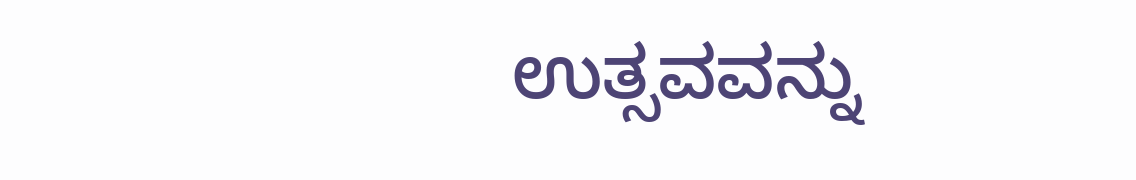ಉತ್ಸವವನ್ನು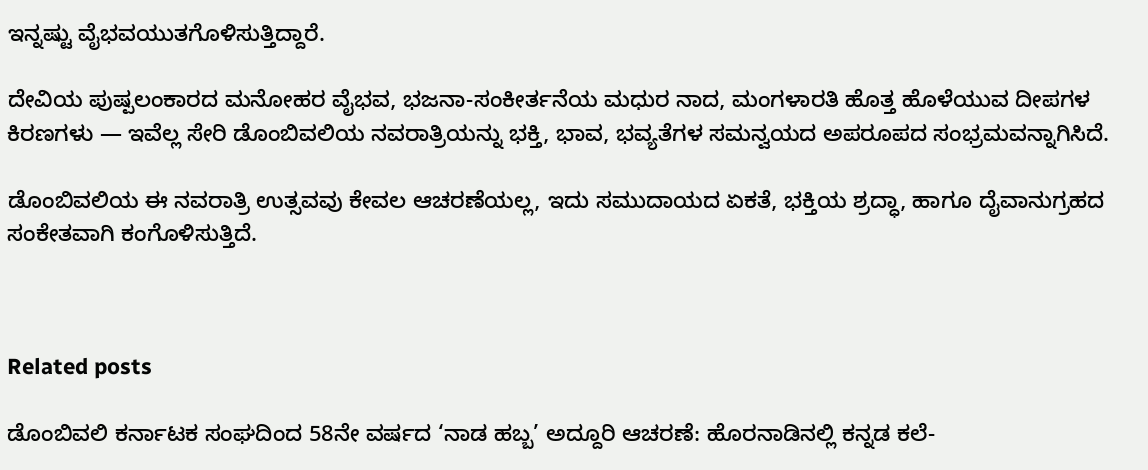ಇನ್ನಷ್ಟು ವೈಭವಯುತಗೊಳಿಸುತ್ತಿದ್ದಾರೆ.

ದೇವಿಯ ಪುಷ್ಪಲಂಕಾರದ ಮನೋಹರ ವೈಭವ, ಭಜನಾ-ಸಂಕೀರ್ತನೆಯ ಮಧುರ ನಾದ, ಮಂಗಳಾರತಿ ಹೊತ್ತ ಹೊಳೆಯುವ ದೀಪಗಳ ಕಿರಣಗಳು — ಇವೆಲ್ಲ ಸೇರಿ ಡೊಂಬಿವಲಿಯ ನವರಾತ್ರಿಯನ್ನು ಭಕ್ತಿ, ಭಾವ, ಭವ್ಯತೆಗಳ ಸಮನ್ವಯದ ಅಪರೂಪದ ಸಂಭ್ರಮವನ್ನಾಗಿಸಿದೆ.

ಡೊಂಬಿವಲಿಯ ಈ ನವರಾತ್ರಿ ಉತ್ಸವವು ಕೇವಲ ಆಚರಣೆಯಲ್ಲ, ಇದು ಸಮುದಾಯದ ಏಕತೆ, ಭಕ್ತಿಯ ಶ್ರದ್ಧಾ, ಹಾಗೂ ದೈವಾನುಗ್ರಹದ ಸಂಕೇತವಾಗಿ ಕಂಗೊಳಿಸುತ್ತಿದೆ.



Related posts

ಡೊಂಬಿವಲಿ ಕರ್ನಾಟಕ ಸಂಘದಿಂದ 58ನೇ ವರ್ಷದ ‘ನಾಡ ಹಬ್ಬ’ ಅದ್ದೂರಿ ಆಚರಣೆ: ಹೊರನಾಡಿನಲ್ಲಿ ಕನ್ನಡ ಕಲೆ-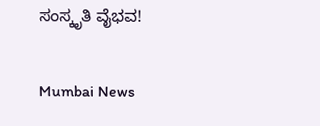ಸಂಸ್ಕೃತಿ ವೈಭವ!

Mumbai News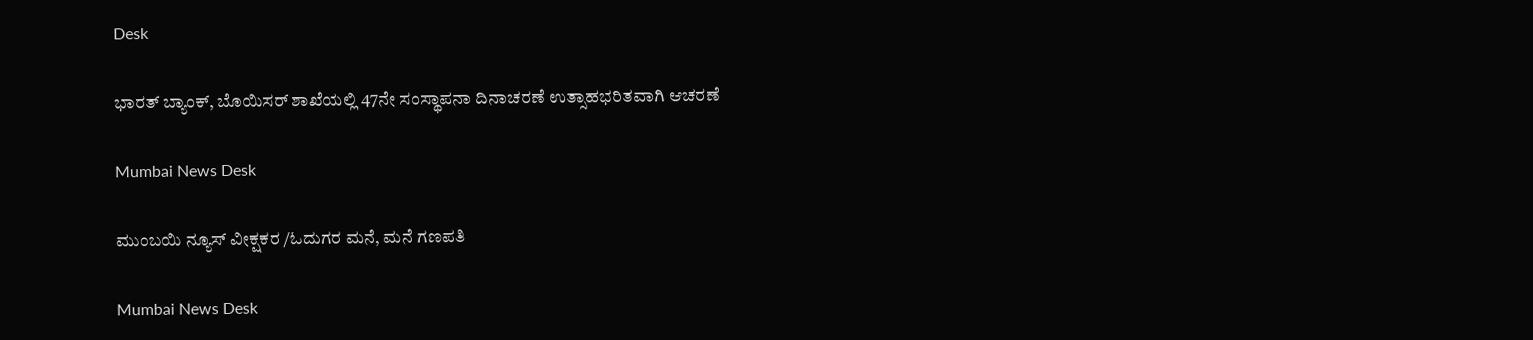Desk

ಭಾರತ್ ಬ್ಯಾಂಕ್, ಬೊಯಿಸರ್ ಶಾಖೆಯಲ್ಲಿ 47ನೇ ಸಂಸ್ಥಾಪನಾ ದಿನಾಚರಣೆ ಉತ್ಸಾಹಭರಿತವಾಗಿ ಆಚರಣೆ

Mumbai News Desk

ಮುಂಬಯಿ ನ್ಯೂಸ್ ವೀಕ್ಷಕರ /ಓದುಗರ ಮನೆ, ಮನೆ ಗಣಪತಿ

Mumbai News Desk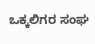ಒಕ್ಕಲಿಗರ ಸಂಘ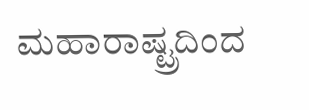ಮಹಾರಾಷ್ಟ್ರದಿಂದ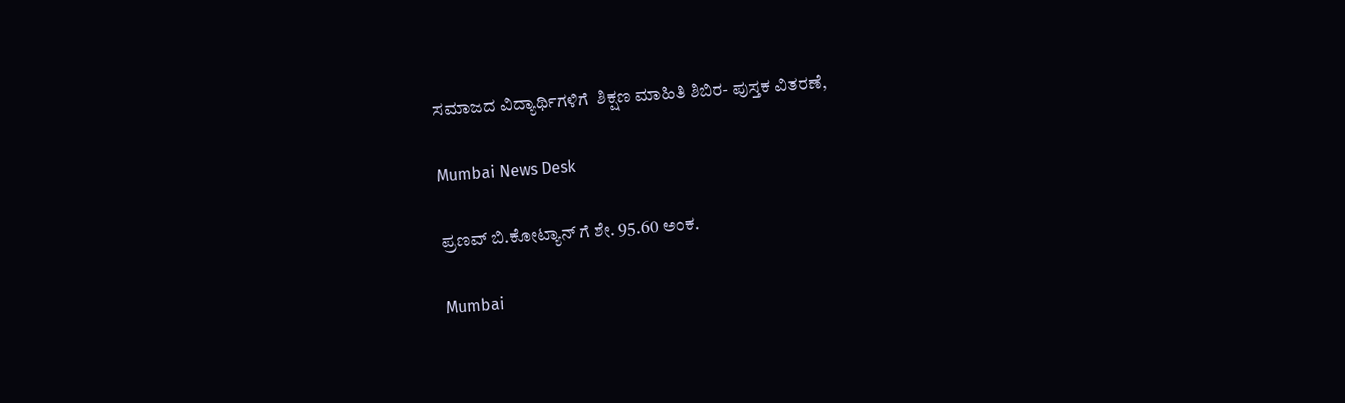ಸಮಾಜದ ವಿದ್ಯಾರ್ಥಿಗಳಿಗೆ  ಶಿಕ್ಷಣ ಮಾಹಿತಿ ಶಿಬಿರ- ಪುಸ್ತಕ ವಿತರಣೆ,

Mumbai News Desk

ಪ್ರಣವ್ ಬಿ.ಕೋಟ್ಯಾನ್ ಗೆ ಶೇ. 95.60 ಅಂಕ.

Mumbai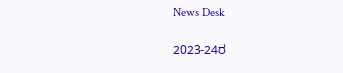News Desk

2023-24ರ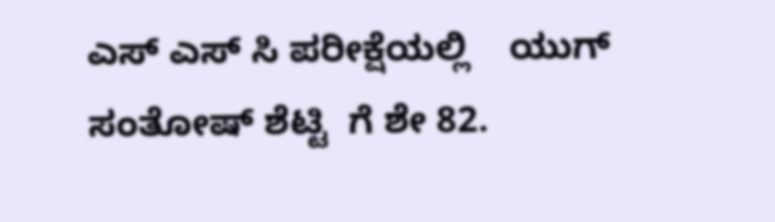ಎಸ್ ಎಸ್ ಸಿ ಪರೀಕ್ಷೆಯಲ್ಲಿ    ಯುಗ್ ಸಂತೋಷ್ ಶೆಟ್ಟಿ  ಗೆ ಶೇ 82.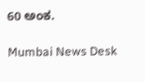60 ಅಂಕ.

Mumbai News Desk